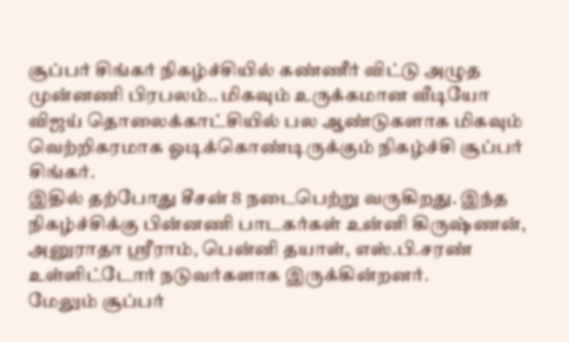சூப்பர் சிங்கர் நிகழ்ச்சியில் கண்ணீர் விட்டு அழுத முன்னணி பிரபலம்.. மிகவும் உருக்கமான வீடியோ
விஜய் தொலைக்காட்சியில் பல ஆண்டுகளாக மிகவும் வெற்றிகரமாக ஓடிக்கொண்டிருக்கும் நிகழ்ச்சி சூப்பர் சிங்கர்.
இதில் தற்போது சீசன் 8 நடைபெற்று வருகிறது. இந்த நிகழ்ச்சிக்கு பின்னணி பாடகர்கள் உன்னி கிருஷ்ணன், அனுராதா ஸ்ரீராம், பென்னி தயாள், எஸ்.பி.சரண் உள்ளிட்டோர் நடுவர்களாக இருக்கின்றனர்.
மேலும் சூப்பர்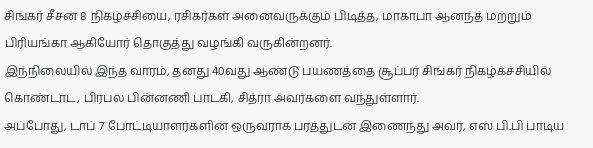சிங்கர் சீசன் 8 நிகழ்ச்சியை, ரசிகர்கள் அனைவருக்கும் பிடித்த, மாகாபா ஆனந்த் மற்றும் பிரியங்கா ஆகியோர் தொகுத்து வழங்கி வருகின்றனர்.
இந்நிலையில் இந்த வாரம், தனது 40வது ஆண்டு பயணத்தை சூப்பர் சிங்கர் நிகழ்க்ச்சியில் கொண்டாட, பிரபல பின்னணி பாடகி, சித்ரா அவர்களை வந்துள்ளார்.
அப்போது, டாப் 7 போட்டியாளர்களின் ஒருவராக பரத்துடன் இணைந்து அவர், எஸ்.பி.பி பாடிய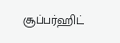சூப்பர்ஹிட்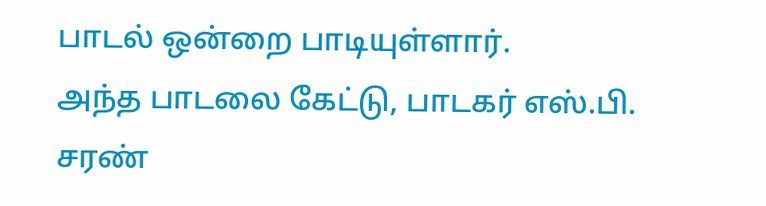பாடல் ஒன்றை பாடியுள்ளார்.
அந்த பாடலை கேட்டு, பாடகர் எஸ்.பி. சரண்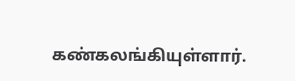கண்கலங்கியுள்ளார்.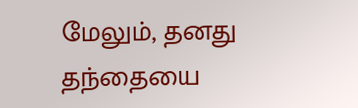மேலும், தனது தந்தையை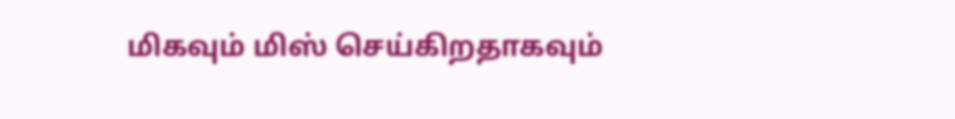மிகவும் மிஸ் செய்கிறதாகவும்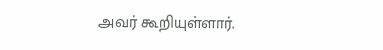அவர் கூறியுள்ளார்.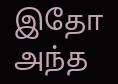இதோ அந்த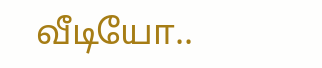வீடியோ..